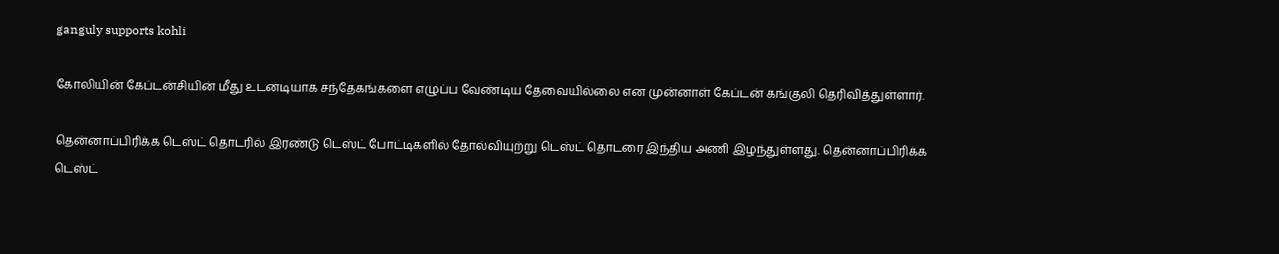ganguly supports kohli

கோலியின் கேப்டன்சியின் மீது உடனடியாக சந்தேகங்களை எழுப்ப வேண்டிய தேவையில்லை என முன்னாள் கேப்டன் கங்குலி தெரிவித்துள்ளார்.

தென்னாப்பிரிக்க டெஸ்ட் தொடரில் இரண்டு டெஸ்ட் போட்டிகளில் தோல்வியுற்று டெஸ்ட் தொடரை இந்திய அணி இழந்துள்ளது. தென்னாப்பிரிக்க டெஸ்ட்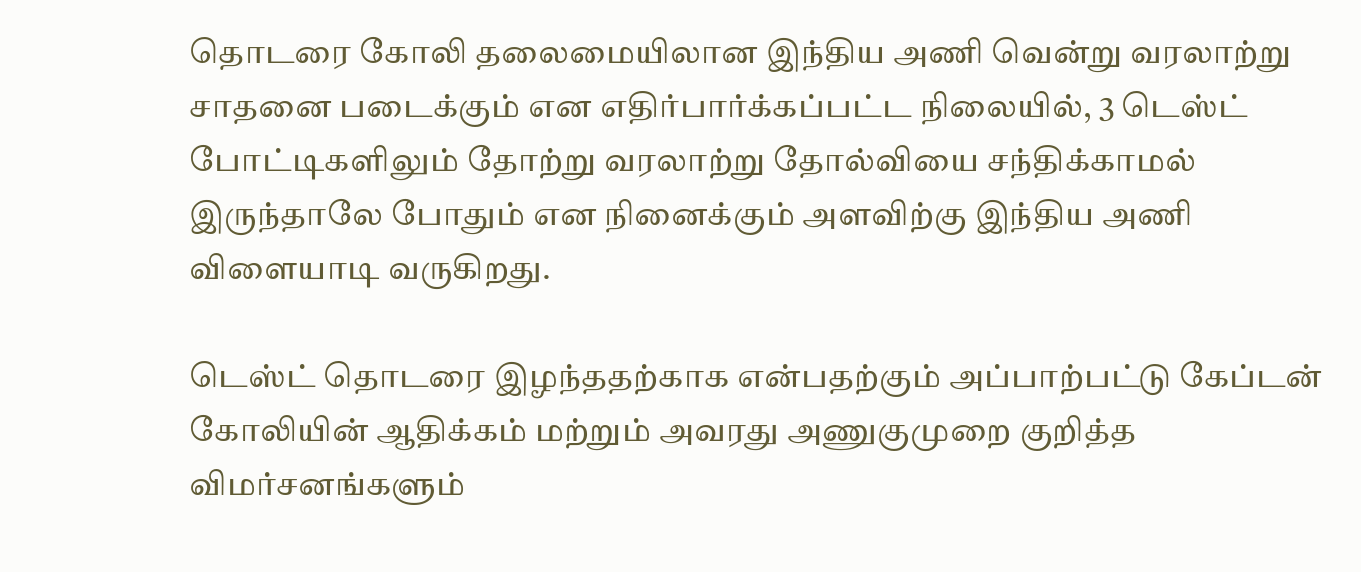தொடரை கோலி தலைமையிலான இந்திய அணி வென்று வரலாற்று சாதனை படைக்கும் என எதிர்பார்க்கப்பட்ட நிலையில், 3 டெஸ்ட் போட்டிகளிலும் தோற்று வரலாற்று தோல்வியை சந்திக்காமல் இருந்தாலே போதும் என நினைக்கும் அளவிற்கு இந்திய அணி விளையாடி வருகிறது.

டெஸ்ட் தொடரை இழந்ததற்காக என்பதற்கும் அப்பாற்பட்டு கேப்டன் கோலியின் ஆதிக்கம் மற்றும் அவரது அணுகுமுறை குறித்த விமர்சனங்களும்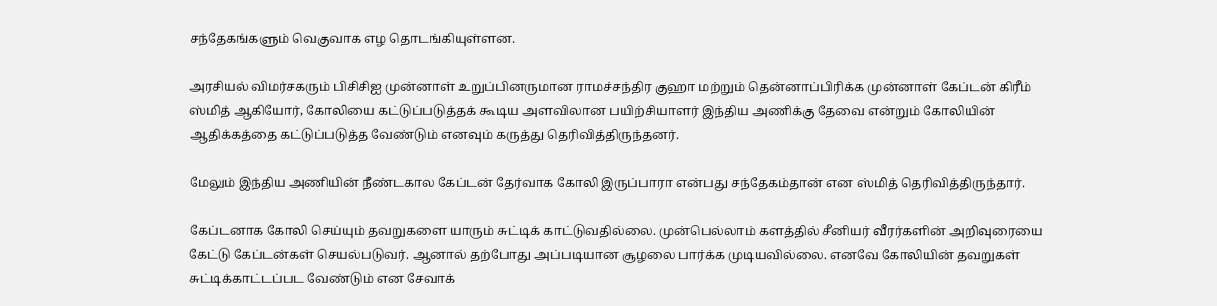சந்தேகங்களும் வெகுவாக எழ தொடங்கியுள்ளன.

அரசியல் விமர்சகரும் பிசிசிஐ முன்னாள் உறுப்பினருமான ராமச்சந்திர குஹா மற்றும் தென்னாப்பிரிக்க முன்னாள் கேப்டன் கிரீம் ஸ்மித் ஆகியோர், கோலியை கட்டுப்படுத்தக் கூடிய அளவிலான பயிற்சியாளர் இந்திய அணிக்கு தேவை என்றும் கோலியின் ஆதிக்கத்தை கட்டுப்படுத்த வேண்டும் எனவும் கருத்து தெரிவித்திருந்தனர்.

மேலும் இந்திய அணியின் நீண்டகால கேப்டன் தேர்வாக கோலி இருப்பாரா என்பது சந்தேகம்தான் என ஸ்மித் தெரிவித்திருந்தார்.

கேப்டனாக கோலி செய்யும் தவறுகளை யாரும் சுட்டிக் காட்டுவதில்லை. முன்பெல்லாம் களத்தில் சீனியர் வீரர்களின் அறிவுரையை கேட்டு கேப்டன்கள் செயல்படுவர். ஆனால் தற்போது அப்படியான சூழலை பார்க்க முடியவில்லை. எனவே கோலியின் தவறுகள் சுட்டிக்காட்டப்பட வேண்டும் என சேவாக்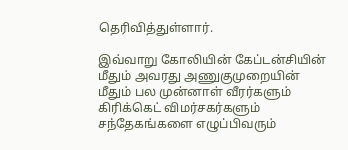தெரிவித்துள்ளார்.

இவ்வாறு கோலியின் கேப்டன்சியின் மீதும் அவரது அணுகுமுறையின் மீதும் பல முன்னாள் வீரர்களும் கிரிக்கெட் விமர்சகர்களும் சந்தேகங்களை எழுப்பிவரும்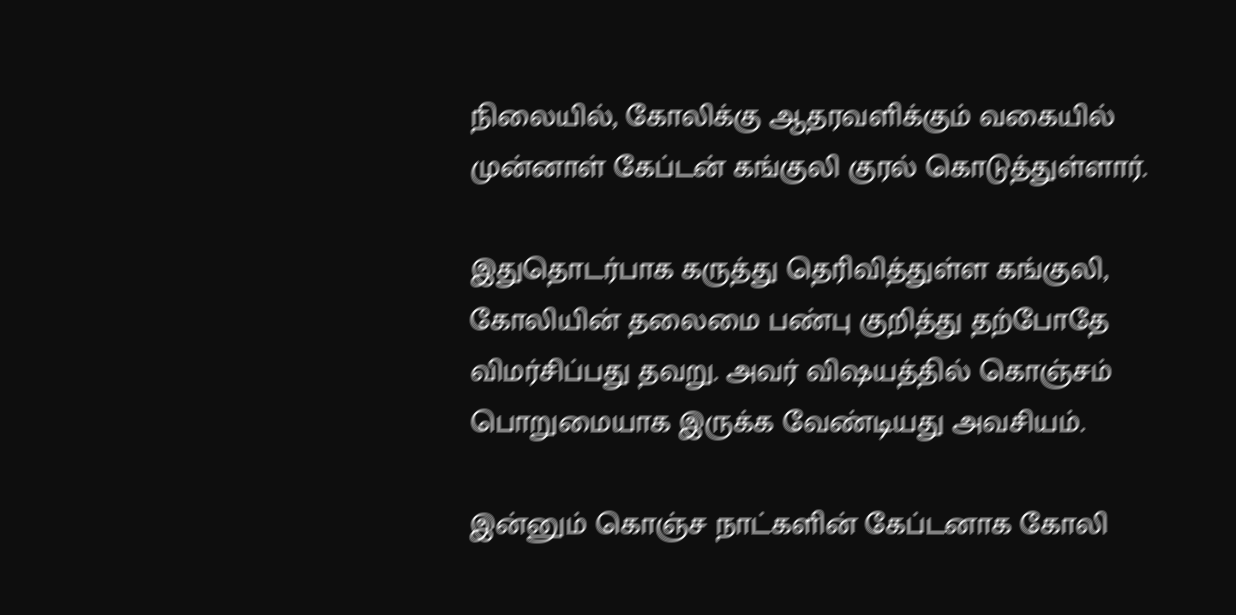நிலையில், கோலிக்கு ஆதரவளிக்கும் வகையில் முன்னாள் கேப்டன் கங்குலி குரல் கொடுத்துள்ளார்.

இதுதொடர்பாக கருத்து தெரிவித்துள்ள கங்குலி, கோலியின் தலைமை பண்பு குறித்து தற்போதே விமர்சிப்பது தவறு. அவர் விஷயத்தில் கொஞ்சம் பொறுமையாக இருக்க வேண்டியது அவசியம்.

இன்னும் கொஞ்ச நாட்களின் கேப்டனாக கோலி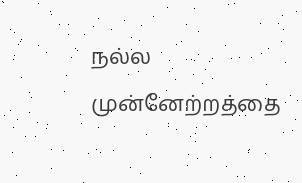நல்ல முன்னேற்றத்தை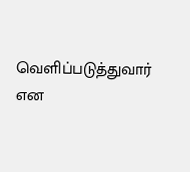வெளிப்படுத்துவார் என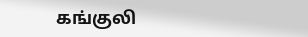கங்குலி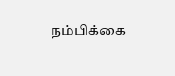நம்பிக்கை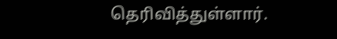தெரிவித்துள்ளார்.